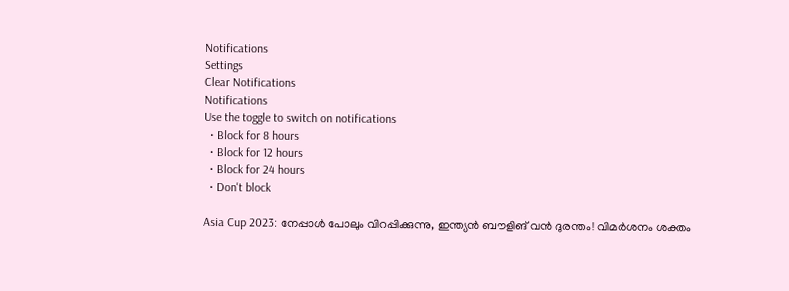Notifications
Settings
Clear Notifications
Notifications
Use the toggle to switch on notifications
  • Block for 8 hours
  • Block for 12 hours
  • Block for 24 hours
  • Don't block

Asia Cup 2023: നേപ്പാള്‍ പോലും വിറപ്പിക്കുന്നു, ഇന്ത്യന്‍ ബൗളിങ് വന്‍ ദുരന്തം! വിമര്‍ശനം ശക്തം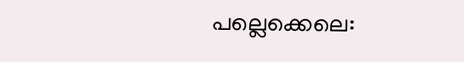പല്ലെക്കെലെ: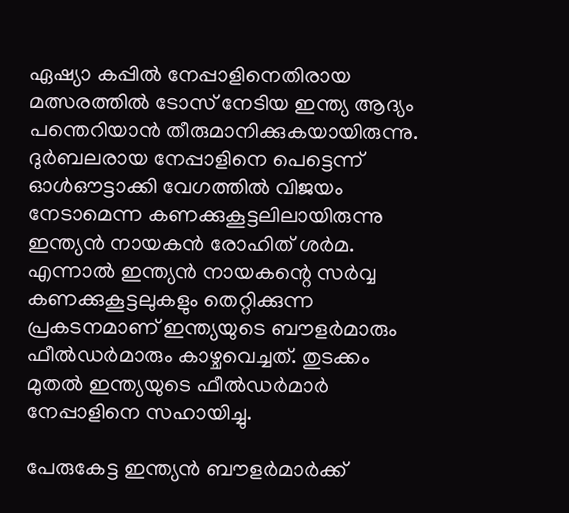ഏഷ്യാ കപ്പില്‍ നേപ്പാളിനെതിരായ മത്സരത്തില്‍ ടോസ് നേടിയ ഇന്ത്യ ആദ്യം പന്തെറിയാന്‍ തീരുമാനിക്കുകയായിരുന്നു. ദുര്‍ബലരായ നേപ്പാളിനെ പെട്ടെന്ന് ഓള്‍ഔട്ടാക്കി വേഗത്തില്‍ വിജയം നേടാമെന്ന കണക്കുകൂട്ടലിലായിരുന്നു ഇന്ത്യന്‍ നായകന്‍ രോഹിത് ശര്‍മ. എന്നാല്‍ ഇന്ത്യന്‍ നായകന്റെ സര്‍വ്വ കണക്കുകൂട്ടലുകളും തെറ്റിക്കുന്ന പ്രകടനമാണ് ഇന്ത്യയുടെ ബൗളര്‍മാരും ഫീല്‍ഡര്‍മാരും കാഴ്ചവെച്ചത്. തുടക്കം മുതല്‍ ഇന്ത്യയുടെ ഫീല്‍ഡര്‍മാര്‍ നേപ്പാളിനെ സഹായിച്ചു.

പേരുകേട്ട ഇന്ത്യന്‍ ബൗളര്‍മാര്‍ക്ക്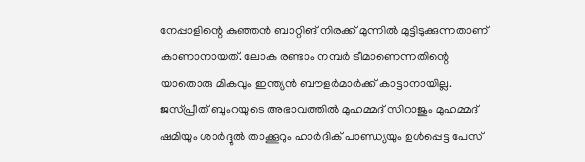നേപ്പാളിന്റെ കുഞ്ഞന്‍ ബാറ്റിങ് നിരക്ക് മുന്നില്‍ മുട്ടിടുക്കുന്നതാണ് കാണാനായത്. ലോക രണ്ടാം നമ്പര്‍ ടീമാണെന്നതിന്റെ യാതൊരു മികവും ഇന്ത്യന്‍ ബൗളര്‍മാര്‍ക്ക് കാട്ടാനായില്ല. ജസ്പ്രീത് ബുംറയുടെ അഭാവത്തില്‍ മുഹമ്മദ് സിറാജും മുഹമ്മദ് ഷമിയും ശാര്‍ദ്ദുല്‍ താക്കൂറും ഹാര്‍ദിക് പാണ്ഡ്യയും ഉള്‍പ്പെട്ട പേസ്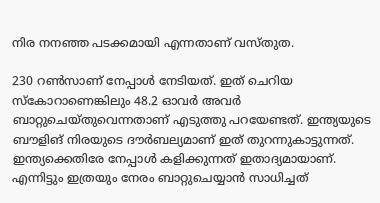നിര നനഞ്ഞ പടക്കമായി എന്നതാണ് വസ്തുത.

230 റണ്‍സാണ് നേപ്പാള്‍ നേടിയത്. ഇത് ചെറിയ സ്‌കോറാണെങ്കിലും 48.2 ഓവര്‍ അവര്‍ ബാറ്റുചെയ്തുവെന്നതാണ് എടുത്തു പറയേണ്ടത്. ഇന്ത്യയുടെ ബൗളിങ് നിരയുടെ ദൗര്‍ബല്യമാണ് ഇത് തുറന്നുകാട്ടുന്നത്. ഇന്ത്യക്കെതിരേ നേപ്പാള്‍ കളിക്കുന്നത് ഇതാദ്യമായാണ്. എന്നിട്ടും ഇത്രയും നേരം ബാറ്റുചെയ്യാന്‍ സാധിച്ചത്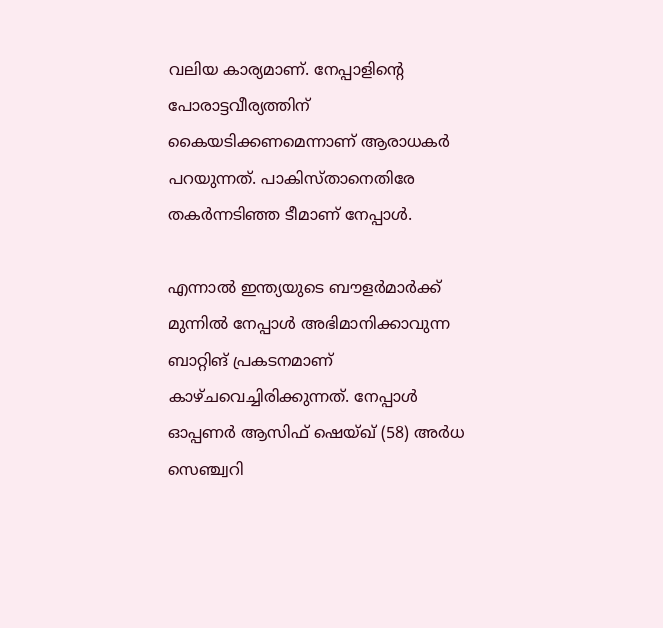വലിയ കാര്യമാണ്. നേപ്പാളിന്റെ പോരാട്ടവീര്യത്തിന് കൈയടിക്കണമെന്നാണ് ആരാധകര്‍ പറയുന്നത്. പാകിസ്താനെതിരേ തകര്‍ന്നടിഞ്ഞ ടീമാണ് നേപ്പാള്‍.

എന്നാല്‍ ഇന്ത്യയുടെ ബൗളര്‍മാര്‍ക്ക് മുന്നില്‍ നേപ്പാള്‍ അഭിമാനിക്കാവുന്ന ബാറ്റിങ് പ്രകടനമാണ് കാഴ്ചവെച്ചിരിക്കുന്നത്. നേപ്പാള്‍ ഓപ്പണര്‍ ആസിഫ് ഷെയ്ഖ് (58) അര്‍ധ സെഞ്ച്വറി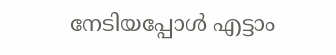നേടിയപ്പോള്‍ എട്ടാം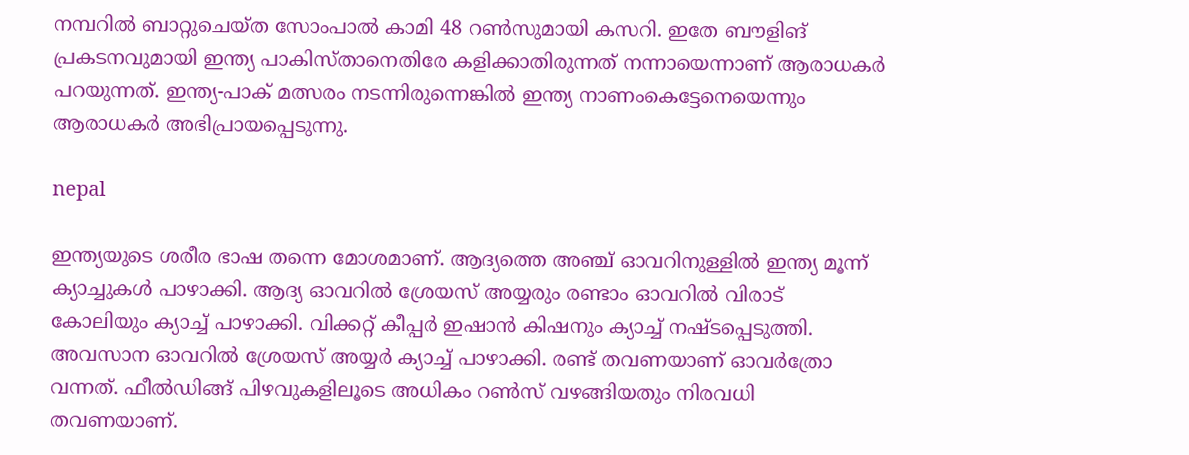നമ്പറില്‍ ബാറ്റുചെയ്ത സോംപാല്‍ കാമി 48 റണ്‍സുമായി കസറി. ഇതേ ബൗളിങ് പ്രകടനവുമായി ഇന്ത്യ പാകിസ്താനെതിരേ കളിക്കാതിരുന്നത് നന്നായെന്നാണ് ആരാധകര്‍ പറയുന്നത്. ഇന്ത്യ-പാക് മത്സരം നടന്നിരുന്നെങ്കില്‍ ഇന്ത്യ നാണംകെട്ടേനെയെന്നും ആരാധകര്‍ അഭിപ്രായപ്പെടുന്നു.

nepal

ഇന്ത്യയുടെ ശരീര ഭാഷ തന്നെ മോശമാണ്. ആദ്യത്തെ അഞ്ച് ഓവറിനുള്ളില്‍ ഇന്ത്യ മൂന്ന് ക്യാച്ചുകള്‍ പാഴാക്കി. ആദ്യ ഓവറില്‍ ശ്രേയസ് അയ്യരും രണ്ടാം ഓവറില്‍ വിരാട് കോലിയും ക്യാച്ച് പാഴാക്കി. വിക്കറ്റ് കീപ്പര്‍ ഇഷാന്‍ കിഷനും ക്യാച്ച് നഷ്ടപ്പെടുത്തി. അവസാന ഓവറില്‍ ശ്രേയസ് അയ്യര്‍ ക്യാച്ച് പാഴാക്കി. രണ്ട് തവണയാണ് ഓവര്‍ത്രോ വന്നത്. ഫീല്‍ഡിങ്ങ് പിഴവുകളിലൂടെ അധികം റണ്‍സ് വഴങ്ങിയതും നിരവധി തവണയാണ്.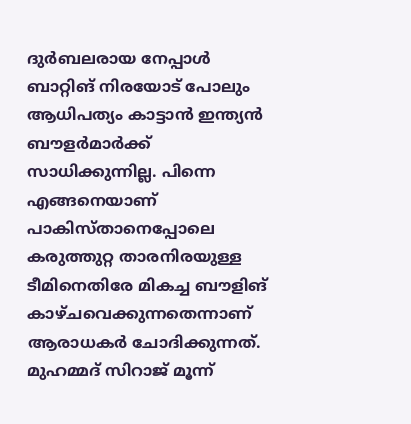ദുര്‍ബലരായ നേപ്പാള്‍ ബാറ്റിങ് നിരയോട് പോലും ആധിപത്യം കാട്ടാന്‍ ഇന്ത്യന്‍ ബൗളര്‍മാര്‍ക്ക് സാധിക്കുന്നില്ല. പിന്നെ എങ്ങനെയാണ് പാകിസ്താനെപ്പോലെ കരുത്തുറ്റ താരനിരയുള്ള ടീമിനെതിരേ മികച്ച ബൗളിങ് കാഴ്ചവെക്കുന്നതെന്നാണ് ആരാധകര്‍ ചോദിക്കുന്നത്. മുഹമ്മദ് സിറാജ് മൂന്ന്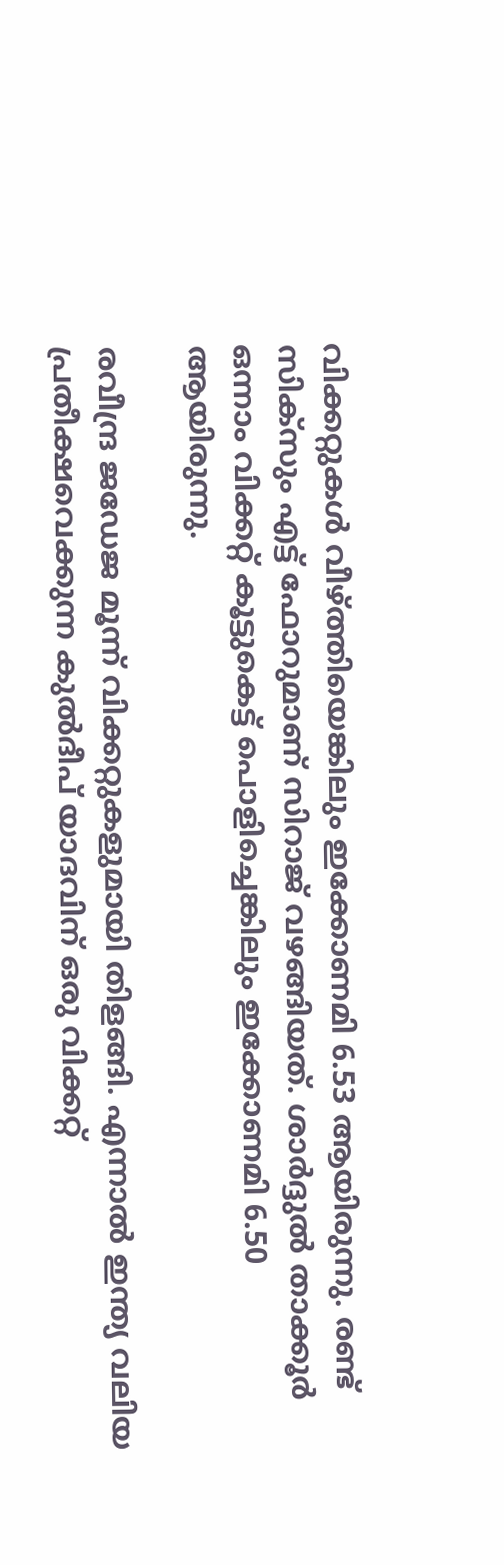വിക്കറ്റുകള്‍ വീഴ്ത്തിയെങ്കിലും ഇക്കോണമി 6.53 ആയിരുന്നു. രണ്ട് സിക്‌സും എട്ട് ഫോറുമാണ് സിറാജ് വഴങ്ങിയത്. ശാര്‍ദ്ദുല്‍ താക്കൂര്‍ ഒന്നാം വിക്കറ്റ് കൂട്ടുകെട്ട് പൊളിച്ചെങ്കിലും ഇക്കോണമി 6.50 ആയിരുന്നു.

രവീന്ദ്ര ജഡേജ മൂന്ന് വിക്കറ്റുകളുമായി തിളങ്ങി. എന്നാല്‍ ഇന്ത്യ വലിയ പ്രതീക്ഷവെക്കുന്ന കുല്‍ദീപ് യാദവിന് ഒരു വിക്കറ്റ്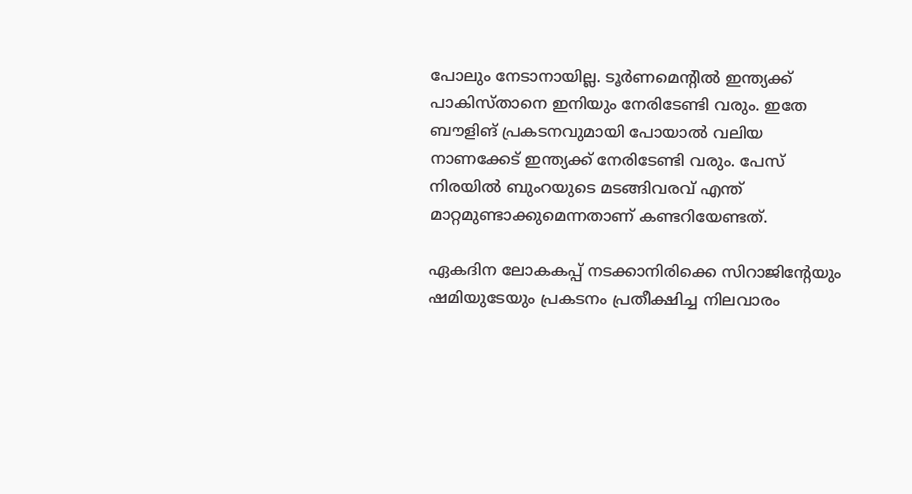പോലും നേടാനായില്ല. ടൂര്‍ണമെന്റില്‍ ഇന്ത്യക്ക് പാകിസ്താനെ ഇനിയും നേരിടേണ്ടി വരും. ഇതേ ബൗളിങ് പ്രകടനവുമായി പോയാല്‍ വലിയ നാണക്കേട് ഇന്ത്യക്ക് നേരിടേണ്ടി വരും. പേസ് നിരയില്‍ ബുംറയുടെ മടങ്ങിവരവ് എന്ത് മാറ്റമുണ്ടാക്കുമെന്നതാണ് കണ്ടറിയേണ്ടത്.

ഏകദിന ലോകകപ്പ് നടക്കാനിരിക്കെ സിറാജിന്റേയും ഷമിയുടേയും പ്രകടനം പ്രതീക്ഷിച്ച നിലവാരം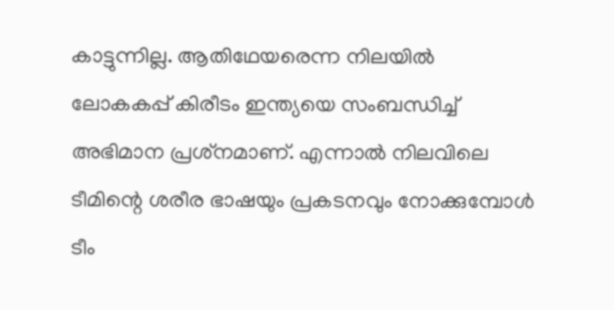കാട്ടുന്നില്ല. ആതിഥേയരെന്ന നിലയില്‍ ലോകകപ്പ് കിരീടം ഇന്ത്യയെ സംബന്ധിച്ച് അഭിമാന പ്രശ്‌നമാണ്. എന്നാല്‍ നിലവിലെ ടീമിന്റെ ശരീര ഭാഷയും പ്രകടനവും നോക്കുമ്പോള്‍ ടീം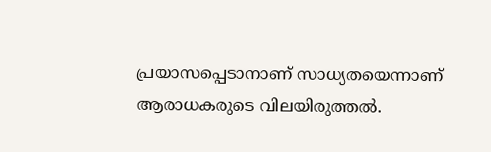പ്രയാസപ്പെടാനാണ് സാധ്യതയെന്നാണ് ആരാധകരുടെ വിലയിരുത്തല്‍.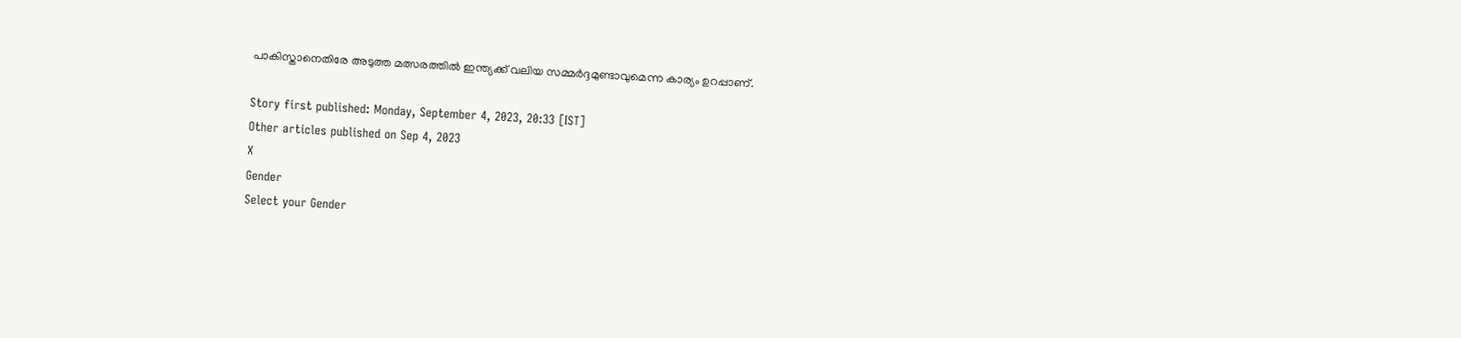പാകിസ്താനെതിരേ അടുത്ത മത്സരത്തില്‍ ഇന്ത്യക്ക് വലിയ സമ്മര്‍ദ്ദമുണ്ടാവുമെന്ന കാര്യം ഉറപ്പാണ്.

Story first published: Monday, September 4, 2023, 20:33 [IST]
Other articles published on Sep 4, 2023
X
Gender
Select your Gender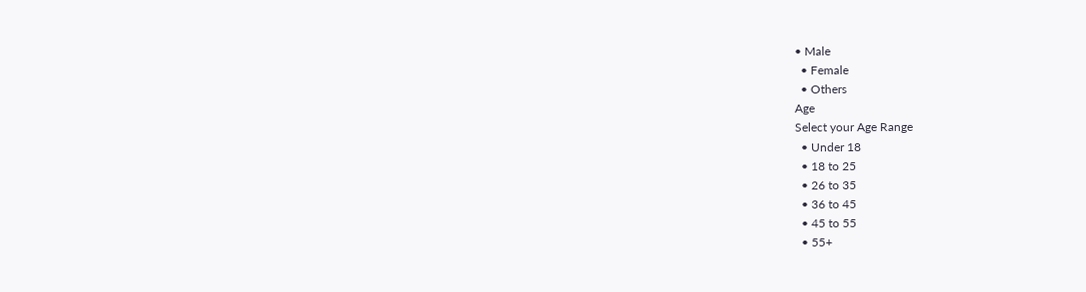• Male
  • Female
  • Others
Age
Select your Age Range
  • Under 18
  • 18 to 25
  • 26 to 35
  • 36 to 45
  • 45 to 55
  • 55+